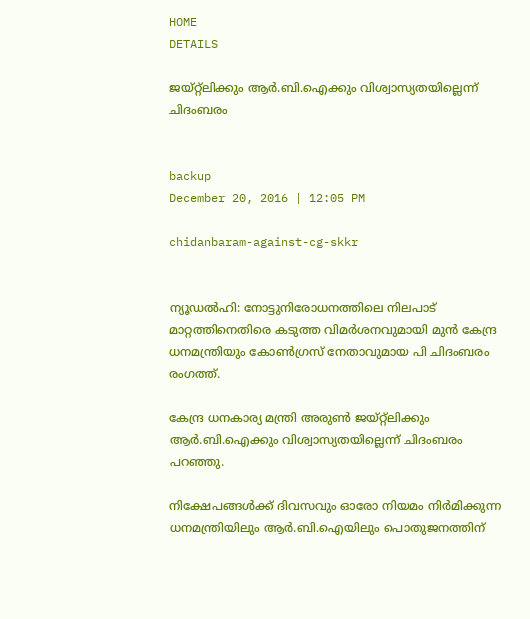HOME
DETAILS

ജയ്റ്റ്‌ലിക്കും ആര്‍.ബി.ഐക്കും വിശ്വാസ്യതയില്ലെന്ന് ചിദംബരം


backup
December 20, 2016 | 12:05 PM

chidanbaram-against-cg-skkr


ന്യൂഡല്‍ഹി: നോട്ടുനിരോധനത്തിലെ നിലപാട് മാറ്റത്തിനെതിരെ കടുത്ത വിമര്‍ശനവുമായി മുന്‍ കേന്ദ്ര ധനമന്ത്രിയും കോണ്‍ഗ്രസ് നേതാവുമായ പി ചിദംബരം രംഗത്ത്.

കേന്ദ്ര ധനകാര്യ മന്ത്രി അരുണ്‍ ജയ്റ്റ്‌ലിക്കും ആര്‍.ബി.ഐക്കും വിശ്വാസ്യതയില്ലെന്ന് ചിദംബരം പറഞ്ഞു.

നിക്ഷേപങ്ങള്‍ക്ക് ദിവസവും ഓരോ നിയമം നിര്‍മിക്കുന്ന ധനമന്ത്രിയിലും ആര്‍.ബി.ഐയിലും പൊതുജനത്തിന്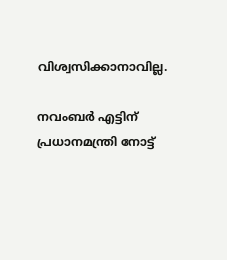വിശ്വസിക്കാനാവില്ല.

നവംബര്‍ എട്ടിന് പ്രധാനമന്ത്രി നോട്ട്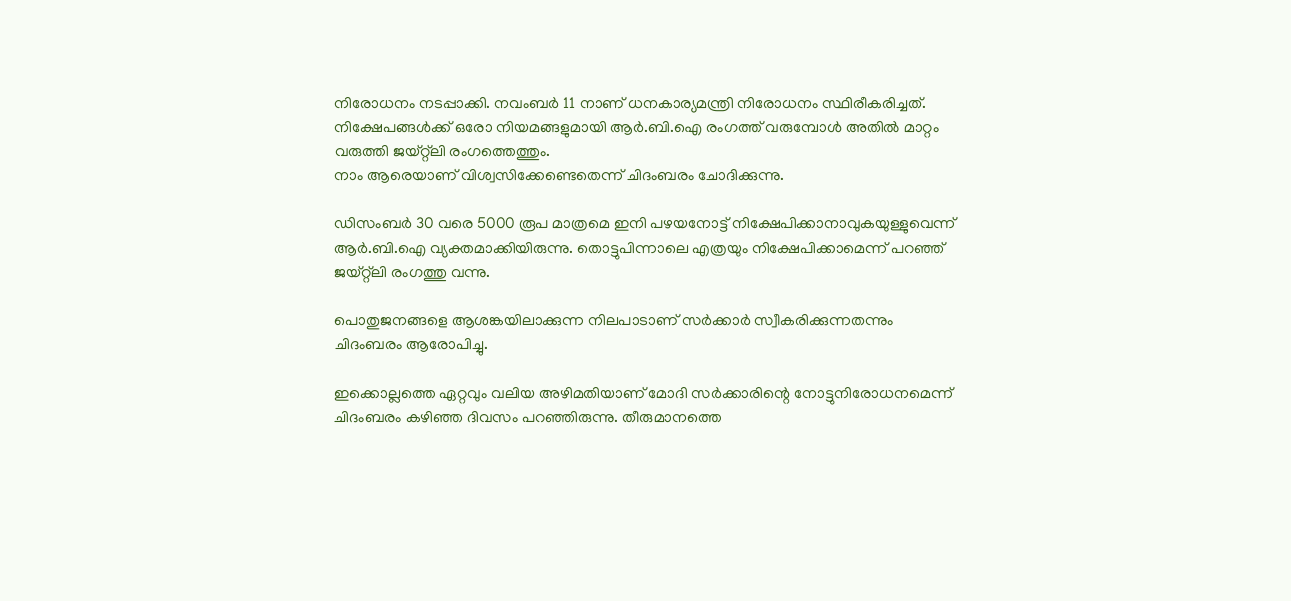നിരോധനം നടപ്പാക്കി. നവംബര്‍ 11 നാണ് ധനകാര്യമന്ത്രി നിരോധനം സ്ഥിരീകരിച്ചത്. നിക്ഷേപങ്ങള്‍ക്ക് ഒരോ നിയമങ്ങളുമായി ആര്‍.ബി.ഐ രംഗത്ത് വരുമ്പോള്‍ അതില്‍ മാറ്റം വരുത്തി ജയ്റ്റ്‌ലി രംഗത്തെത്തും.
നാം ആരെയാണ് വിശ്വസിക്കേണ്ടെതെന്ന് ചിദംബരം ചോദിക്കുന്നു.

ഡിസംബര്‍ 30 വരെ 5000 രൂപ മാത്രമെ ഇനി പഴയനോട്ട് നിക്ഷേപിക്കാനാവുകയുള്ളുവെന്ന് ആര്‍.ബി.ഐ വ്യക്തമാക്കിയിരുന്നു. തൊട്ടുപിന്നാലെ എത്രയും നിക്ഷേപിക്കാമെന്ന് പറഞ്ഞ് ജയ്റ്റ്‌ലി രംഗത്തു വന്നു.

പൊതുജനങ്ങളെ ആശങ്കയിലാക്കുന്ന നിലപാടാണ് സര്‍ക്കാര്‍ സ്വീകരിക്കുന്നതന്നും ചിദംബരം ആരോപിച്ചു.

ഇക്കൊല്ലത്തെ ഏറ്റവും വലിയ അഴിമതിയാണ് മോദി സര്‍ക്കാരിന്റെ നോട്ടുനിരോധനമെന്ന് ചിദംബരം കഴിഞ്ഞ ദിവസം പറഞ്ഞിരുന്നു. തീരുമാനത്തെ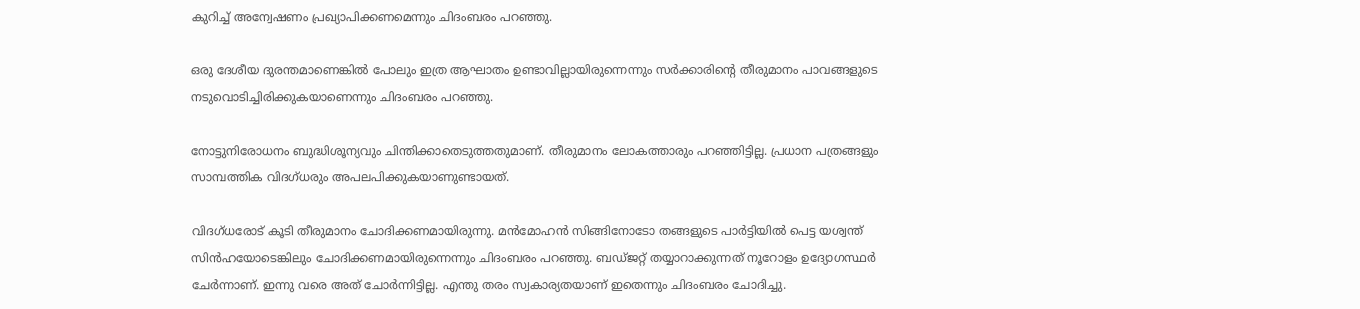കുറിച്ച് അന്വേഷണം പ്രഖ്യാപിക്കണമെന്നും ചിദംബരം പറഞ്ഞു.

ഒരു ദേശീയ ദുരന്തമാണെങ്കില്‍ പോലും ഇത്ര ആഘാതം ഉണ്ടാവില്ലായിരുന്നെന്നും സര്‍ക്കാരിന്റെ തീരുമാനം പാവങ്ങളുടെ നടുവൊടിച്ചിരിക്കുകയാണെന്നും ചിദംബരം പറഞ്ഞു.

നോട്ടുനിരോധനം ബുദ്ധിശൂന്യവും ചിന്തിക്കാതെടുത്തതുമാണ്. തീരുമാനം ലോകത്താരും പറഞ്ഞിട്ടില്ല. പ്രധാന പത്രങ്ങളും സാമ്പത്തിക വിദഗ്ധരും അപലപിക്കുകയാണുണ്ടായത്.

വിദഗ്ധരോട് കൂടി തീരുമാനം ചോദിക്കണമായിരുന്നു. മന്‍മോഹന്‍ സിങ്ങിനോടോ തങ്ങളുടെ പാര്‍ട്ടിയില്‍ പെട്ട യശ്വന്ത് സിന്‍ഹയോടെങ്കിലും ചോദിക്കണമായിരുന്നെന്നും ചിദംബരം പറഞ്ഞു. ബഡ്ജറ്റ് തയ്യാറാക്കുന്നത് നൂറോളം ഉദ്യോഗസ്ഥര്‍ ചേര്‍ന്നാണ്. ഇന്നു വരെ അത് ചോര്‍ന്നിട്ടില്ല. എന്തു തരം സ്വകാര്യതയാണ് ഇതെന്നും ചിദംബരം ചോദിച്ചു.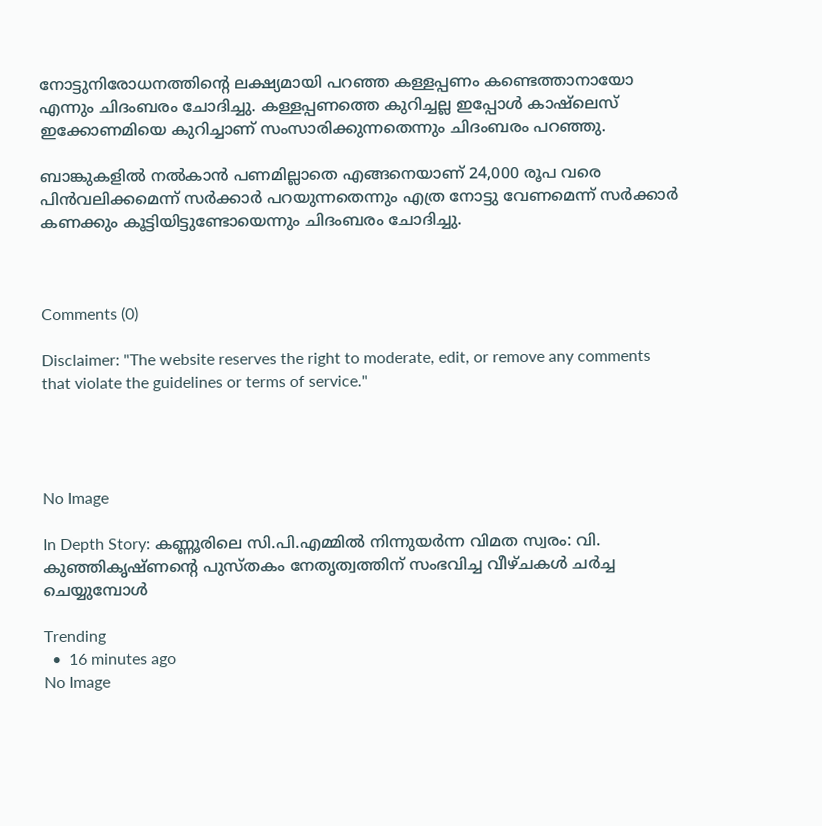നോട്ടുനിരോധനത്തിന്റെ ലക്ഷ്യമായി പറഞ്ഞ കള്ളപ്പണം കണ്ടെത്താനായോ എന്നും ചിദംബരം ചോദിച്ചു. കള്ളപ്പണത്തെ കുറിച്ചല്ല ഇപ്പോള്‍ കാഷ്‌ലെസ് ഇക്കോണമിയെ കുറിച്ചാണ് സംസാരിക്കുന്നതെന്നും ചിദംബരം പറഞ്ഞു.

ബാങ്കുകളില്‍ നല്‍കാന്‍ പണമില്ലാതെ എങ്ങനെയാണ് 24,000 രൂപ വരെ പിന്‍വലിക്കമെന്ന് സര്‍ക്കാര്‍ പറയുന്നതെന്നും എത്ര നോട്ടു വേണമെന്ന് സര്‍ക്കാര്‍ കണക്കും കൂട്ടിയിട്ടുണ്ടോയെന്നും ചിദംബരം ചോദിച്ചു.



Comments (0)

Disclaimer: "The website reserves the right to moderate, edit, or remove any comments that violate the guidelines or terms of service."




No Image

In Depth Story: കണ്ണൂരിലെ സി.പി.എമ്മില്‍ നിന്നുയര്‍ന്ന വിമത സ്വരം: വി. കുഞ്ഞികൃഷ്ണന്റെ പുസ്തകം നേതൃത്വത്തിന് സംഭവിച്ച വീഴ്ചകള്‍ ചര്‍ച്ച ചെയ്യുമ്പോള്‍

Trending
  •  16 minutes ago
No Image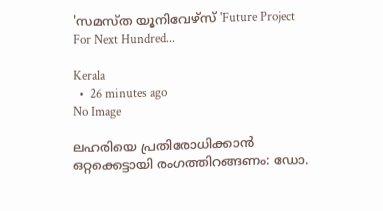'സമസ്ത യൂനിവേഴ്സ് 'Future Project For Next Hundred...

Kerala
  •  26 minutes ago
No Image

ലഹരിയെ പ്രതിരോധിക്കാൻ ഒറ്റക്കെട്ടായി രംഗത്തിറങ്ങണം: ഡോ.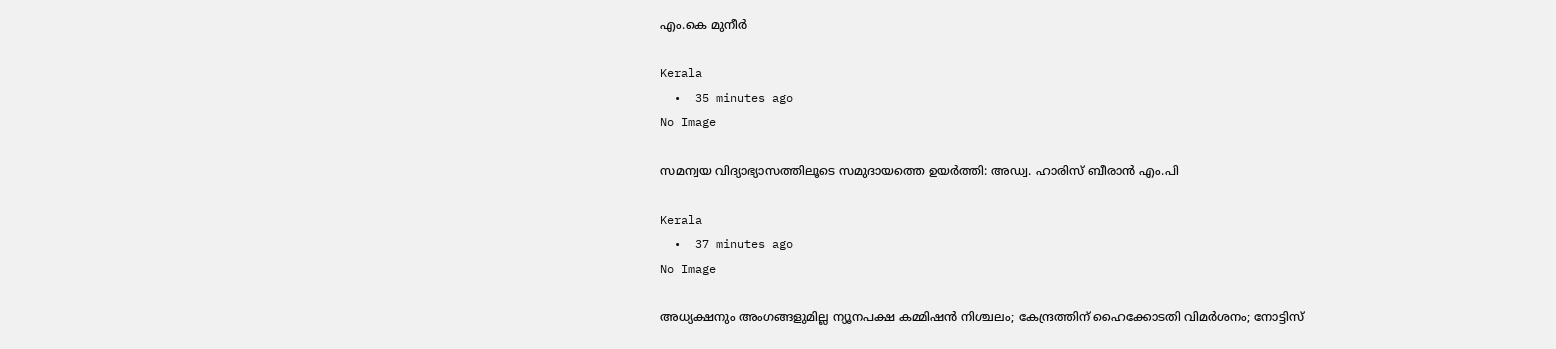എം.കെ മുനീർ

Kerala
  •  35 minutes ago
No Image

സമന്വയ വിദ്യാഭ്യാസത്തിലൂടെ സമുദായത്തെ ഉയർത്തി: അഡ്വ. ഹാരിസ് ബീരാൻ എം.പി

Kerala
  •  37 minutes ago
No Image

അധ്യക്ഷനും അംഗങ്ങളുമില്ല ന്യൂനപക്ഷ കമ്മിഷൻ നിശ്ചലം; കേന്ദ്രത്തിന് ഹൈക്കോടതി വിമർശനം; നോട്ടിസ്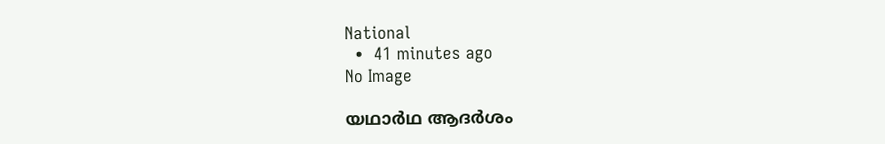National
  •  41 minutes ago
No Image

യഥാർഥ ആദർശം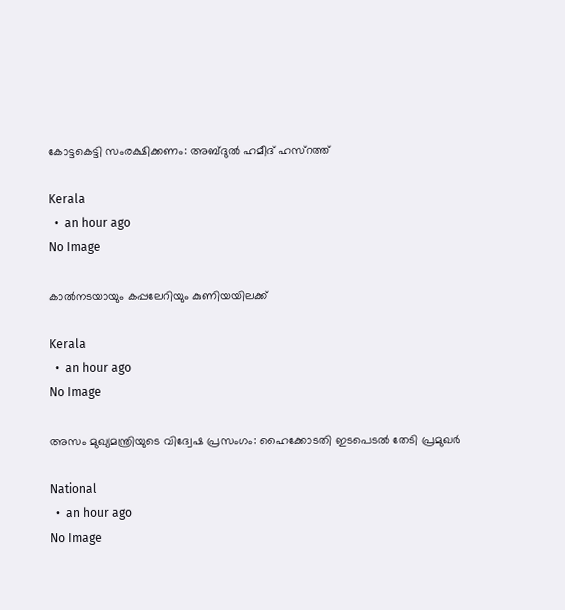കോട്ടകെട്ടി സംരക്ഷിക്കണം: അബ്ദുല്‍ ഹമീദ് ഹസ്റത്ത്

Kerala
  •  an hour ago
No Image

കാൽനടയായും കപ്പലേറിയും കുണിയയിലക്ക്

Kerala
  •  an hour ago
No Image

അസം മുഖ്യമന്ത്രിയുടെ വിദ്വേഷ പ്രസംഗം: ഹൈക്കോടതി ഇടപെടല്‍ തേടി പ്രമുഖര്‍

National
  •  an hour ago
No Image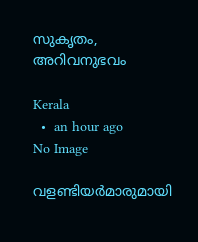സുകൃതം, അറിവനുഭവം

Kerala
  •  an hour ago
No Image

വളണ്ടിയർമാരുമായി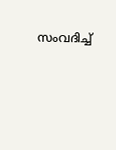സംവദിച്ച്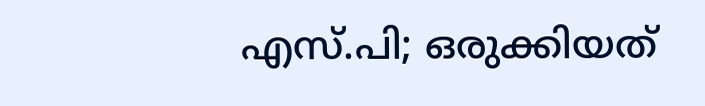എസ്.പി; ഒരുക്കിയത്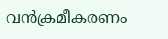വൻക്രമീകരണം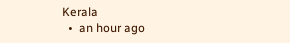Kerala
  •  an hour ago